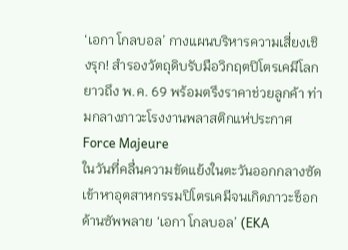‘เอกา โกลบอล’ กางแผนบริหารความเสี่ยงเชิงรุก! สำรองวัตถุดิบรับมือวิกฤตปิโตรเคมีโลกยาวถึง พ.ค. 69 พร้อมตรึงราคาช่วยลูกค้า ท่ามกลางภาวะโรงงานพลาสติกแห่ประกาศ Force Majeure
ในวันที่คลื่นความขัดแย้งในตะวันออกกลางซัดเข้าหาอุตสาหกรรมปิโตรเคมีจนเกิดภาวะช็อกด้านซัพพลาย ‘เอกา โกลบอล’ (EKA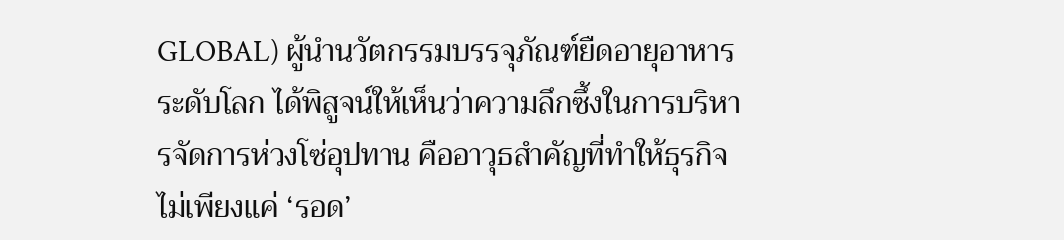GLOBAL) ผู้นำนวัตกรรมบรรจุภัณฑ์ยืดอายุอาหารระดับโลก ได้พิสูจน์ให้เห็นว่าความลึกซึ้งในการบริหารจัดการห่วงโซ่อุปทาน คืออาวุธสำคัญที่ทำให้ธุรกิจไม่เพียงแค่ ‘รอด’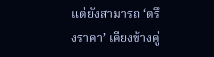แต่ยังสามารถ ‘ตรึงราคา’ เคียงข้างคู่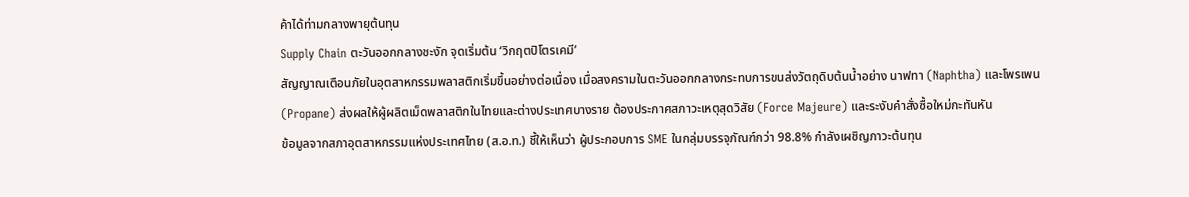ค้าได้ท่ามกลางพายุต้นทุน
Supply Chain ตะวันออกกลางชะงัก จุดเริ่มต้น ‘วิกฤตปิโตรเคมี’
สัญญาณเตือนภัยในอุตสาหกรรมพลาสติกเริ่มขึ้นอย่างต่อเนื่อง เมื่อสงครามในตะวันออกกลางกระทบการขนส่งวัตถุดิบต้นน้ำอย่าง นาฟทา (Naphtha) และโพรเพน (Propane) ส่งผลให้ผู้ผลิตเม็ดพลาสติกในไทยและต่างประเทศบางราย ต้องประกาศสภาวะเหตุสุดวิสัย (Force Majeure) และระงับคำสั่งซื้อใหม่กะทันหัน
ข้อมูลจากสภาอุตสาหกรรมแห่งประเทศไทย (ส.อ.ท.) ชี้ให้เห็นว่า ผู้ประกอบการ SME ในกลุ่มบรรจุภัณฑ์กว่า 98.8% กำลังเผชิญภาวะต้นทุน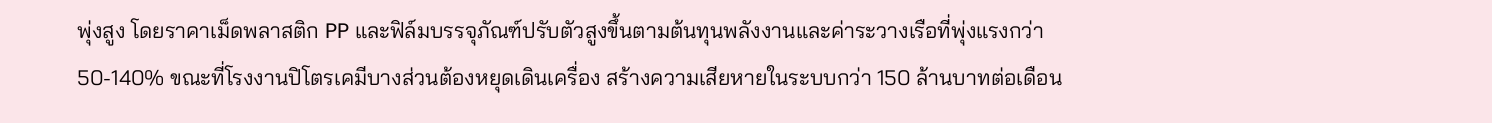พุ่งสูง โดยราคาเม็ดพลาสติก PP และฟิล์มบรรจุภัณฑ์ปรับตัวสูงขึ้นตามต้นทุนพลังงานและค่าระวางเรือที่พุ่งแรงกว่า 50-140% ขณะที่โรงงานปิโตรเคมีบางส่วนต้องหยุดเดินเครื่อง สร้างความเสียหายในระบบกว่า 150 ล้านบาทต่อเดือน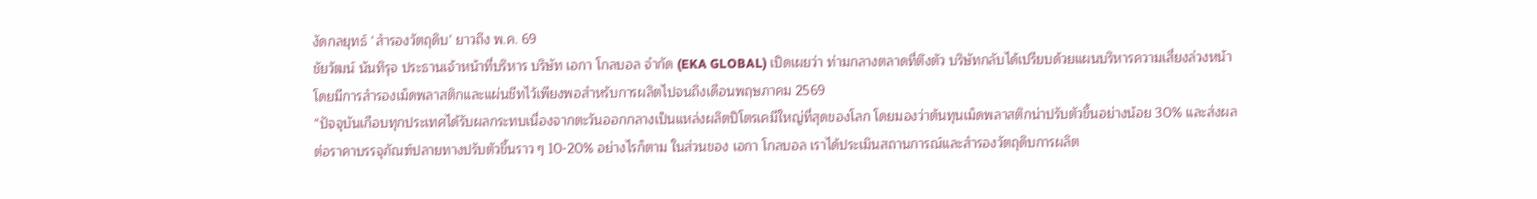งัดกลยุทธ์ ‘สำรองวัตถุดิบ’ ยาวถึง พ.ค. 69
ชัยวัฒน์ นันทิรุจ ประธานเจ้าหน้าที่บริหาร บริษัท เอกา โกลบอล จำกัด (EKA GLOBAL) เปิดเผยว่า ท่ามกลางตลาดที่ตึงตัว บริษัทกลับได้เปรียบด้วยแผนบริหารความเสี่ยงล่วงหน้า โดยมีการสำรองเม็ดพลาสติกและแผ่นชีทไว้เพียงพอสำหรับการผลิตไปจนถึงเดือนพฤษภาคม 2569
“ปัจจุบันเกือบทุกประเทศได้รับผลกระทบเนื่องจากตะวันออกกลางเป็นแหล่งผลิตปิโตรเคมีใหญ่ที่สุดของโลก โดยมองว่าต้นทุนเม็ดพลาสติกน่าปรับตัวขึ้นอย่างน้อย 30% และส่งผลต่อราคาบรรจุภัณฑ์ปลายทางปรับตัวขึ้นราว ๆ 10-20% อย่างไรก็ตาม ในส่วนของ เอกา โกลบอล เราได้ประเมินสถานการณ์และสำรองวัตถุดิบการผลิต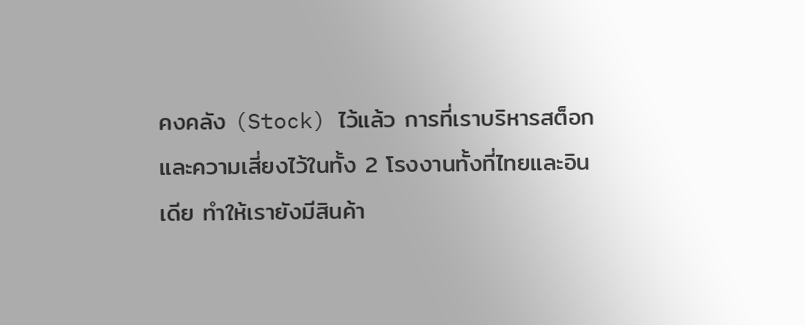คงคลัง (Stock) ไว้แล้ว การที่เราบริหารสต็อกและความเสี่ยงไว้ในทั้ง 2 โรงงานทั้งที่ไทยและอินเดีย ทำให้เรายังมีสินค้า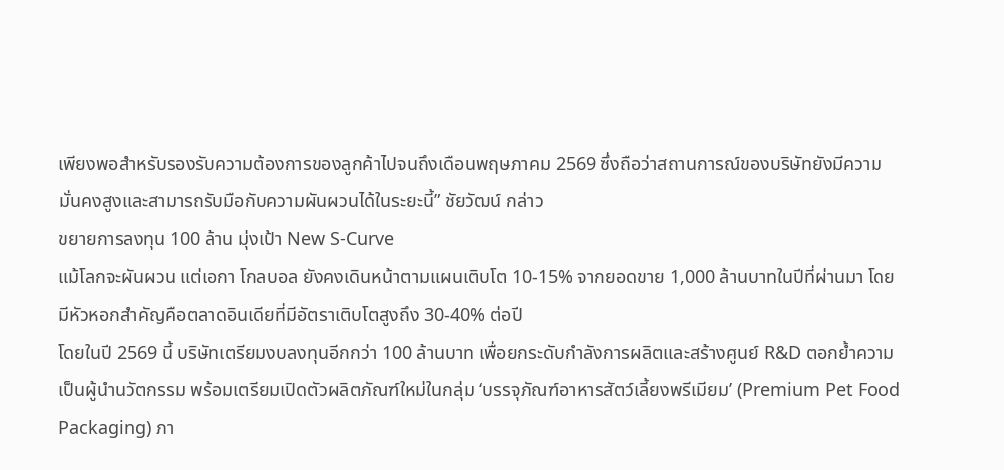เพียงพอสำหรับรองรับความต้องการของลูกค้าไปจนถึงเดือนพฤษภาคม 2569 ซึ่งถือว่าสถานการณ์ของบริษัทยังมีความมั่นคงสูงและสามารถรับมือกับความผันผวนได้ในระยะนี้” ชัยวัฒน์ กล่าว
ขยายการลงทุน 100 ล้าน มุ่งเป้า New S-Curve
แม้โลกจะผันผวน แต่เอกา โกลบอล ยังคงเดินหน้าตามแผนเติบโต 10-15% จากยอดขาย 1,000 ล้านบาทในปีที่ผ่านมา โดยมีหัวหอกสำคัญคือตลาดอินเดียที่มีอัตราเติบโตสูงถึง 30-40% ต่อปี
โดยในปี 2569 นี้ บริษัทเตรียมงบลงทุนอีกกว่า 100 ล้านบาท เพื่อยกระดับกำลังการผลิตและสร้างศูนย์ R&D ตอกย้ำความเป็นผู้นำนวัตกรรม พร้อมเตรียมเปิดตัวผลิตภัณฑ์ใหม่ในกลุ่ม ‘บรรจุภัณฑ์อาหารสัตว์เลี้ยงพรีเมียม’ (Premium Pet Food Packaging) ภา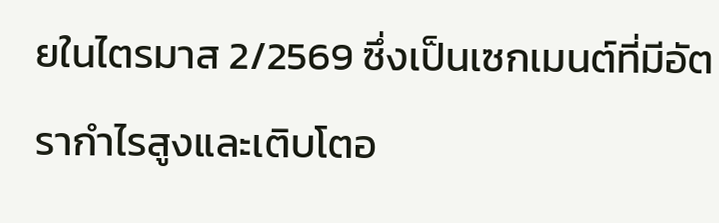ยในไตรมาส 2/2569 ซึ่งเป็นเซกเมนต์ที่มีอัตรากำไรสูงและเติบโตอ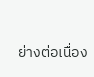ย่างต่อเนื่อง